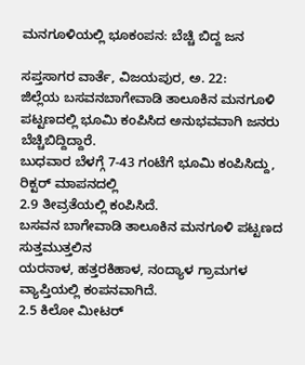ಮನಗೂಳಿಯಲ್ಲಿ ಭೂಕಂಪನ: ಬೆಚ್ಚಿ ಬಿದ್ದ ಜನ

ಸಪ್ತಸಾಗರ ವಾರ್ತೆ, ವಿಜಯಪುರ, ಅ. 22:
ಜಿಲ್ಲೆಯ ಬಸವನಬಾಗೇವಾಡಿ ತಾಲೂಕಿನ ಮನಗೂಳಿ ಪಟ್ಟಣದಲ್ಲಿ ಭೂಮಿ ಕಂಪಿಸಿದ ಅನುಭವವಾಗಿ ಜನರು ಬೆಚ್ಚಿಬಿದ್ದಿದ್ದಾರೆ.
ಬುಧವಾರ ಬೆಳಗ್ಗೆ 7-43 ಗಂಟೆಗೆ ಭೂಮಿ ಕಂಪಿಸಿದ್ದು, ರಿಕ್ಟರ್ ಮಾಪನದಲ್ಲಿ
2.9 ತೀವ್ರತೆಯಲ್ಲಿ ಕಂಪಿಸಿದೆ.
ಬಸವನ ಬಾಗೇವಾಡಿ ತಾಲೂಕಿನ ಮನಗೂಳಿ ಪಟ್ಟಣದ ಸುತ್ತಮುತ್ತಲಿನ
ಯರನಾಳ, ಹತ್ತರಕಿಹಾಳ, ನಂದ್ಯಾಳ ಗ್ರಾಮಗಳ ವ್ಯಾಪ್ತಿಯಲ್ಲಿ ಕಂಪನವಾಗಿದೆ.
2.5 ಕಿಲೋ ಮೀಟರ್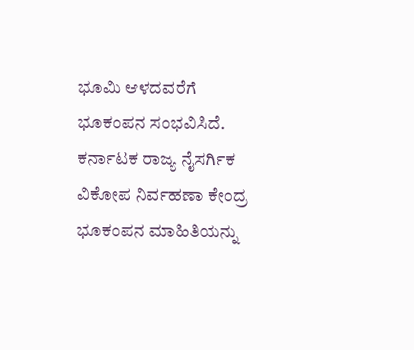ಭೂಮಿ ಆಳದವರೆಗೆ ಭೂಕಂಪನ ಸಂಭವಿಸಿದೆ.
ಕರ್ನಾಟಕ ರಾಜ್ಯ ನೈಸರ್ಗಿಕ ವಿಕೋಪ ನಿರ್ವಹಣಾ ಕೇಂದ್ರ ಭೂಕಂಪನ ಮಾಹಿತಿಯನ್ನು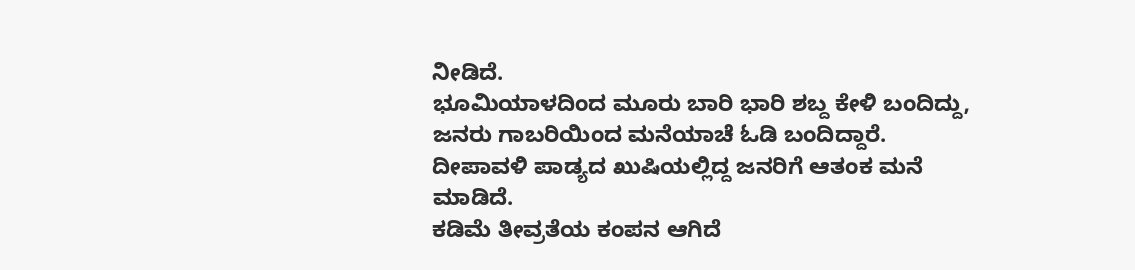ನೀಡಿದೆ.
ಭೂಮಿಯಾಳದಿಂದ ಮೂರು ಬಾರಿ ಭಾರಿ ಶಬ್ದ ಕೇಳಿ ಬಂದಿದ್ದು, ಜನರು ಗಾಬರಿಯಿಂದ ಮನೆಯಾಚೆ ಓಡಿ ಬಂದಿದ್ದಾರೆ.
ದೀಪಾವಳಿ ಪಾಡ್ಯದ ಖುಷಿಯಲ್ಲಿದ್ದ ಜನರಿಗೆ ಆತಂಕ ಮನೆ ಮಾಡಿದೆ.
ಕಡಿಮೆ ತೀವ್ರತೆಯ ಕಂಪನ ಆಗಿದೆ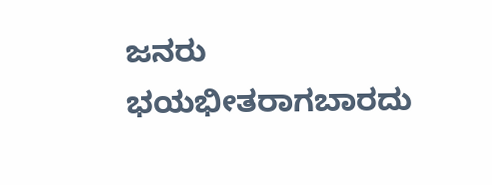ಜನರು ಭಯಭೀತರಾಗಬಾರದು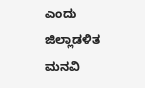ಎಂದು ಜಿಲ್ಲಾಡಳಿತ ಮನವಿ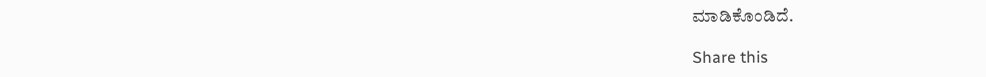ಮಾಡಿಕೊಂಡಿದೆ.

Share this